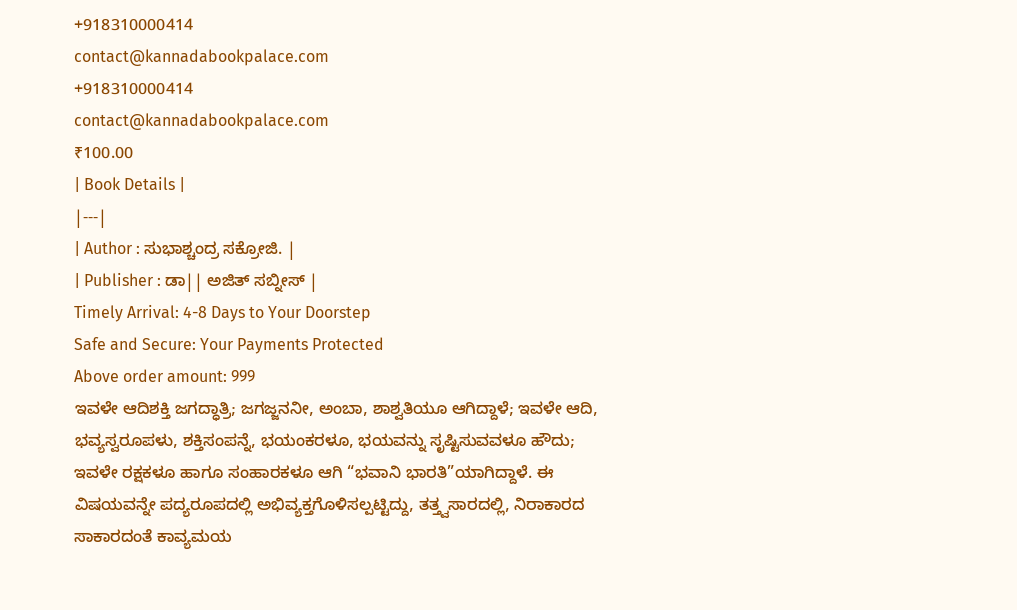+918310000414
contact@kannadabookpalace.com
+918310000414
contact@kannadabookpalace.com
₹100.00
| Book Details |
|---|
| Author : ಸುಭಾಶ್ಚಂದ್ರ ಸಕ್ರೋಜಿ. |
| Publisher : ಡಾ|| ಅಜಿತ್ ಸಬ್ನೀಸ್ |
Timely Arrival: 4-8 Days to Your Doorstep
Safe and Secure: Your Payments Protected
Above order amount: 999
ಇವಳೇ ಆದಿಶಕ್ತಿ ಜಗದ್ಧಾತ್ರಿ; ಜಗಜ್ಜನನೀ, ಅಂಬಾ, ಶಾಶ್ವತಿಯೂ ಆಗಿದ್ದಾಳೆ; ಇವಳೇ ಆದಿ, ಭವ್ಯಸ್ವರೂಪಳು, ಶಕ್ತಿಸಂಪನ್ನೆ, ಭಯಂಕರಳೂ, ಭಯವನ್ನು ಸೃಷ್ಟಿಸುವವಳೂ ಹೌದು; ಇವಳೇ ರಕ್ಷಕಳೂ ಹಾಗೂ ಸಂಹಾರಕಳೂ ಆಗಿ “ಭವಾನಿ ಭಾರತಿ”ಯಾಗಿದ್ದಾಳೆ. ಈ ವಿಷಯವನ್ನೇ ಪದ್ಯರೂಪದಲ್ಲಿ ಅಭಿವ್ಯಕ್ತಗೊಳಿಸಲ್ಪಟ್ಟಿದ್ದು, ತತ್ತ್ವಸಾರದಲ್ಲಿ, ನಿರಾಕಾರದ ಸಾಕಾರದಂತೆ ಕಾವ್ಯಮಯ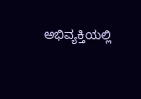ಅಭಿವ್ಯಕ್ತಿಯಲ್ಲಿ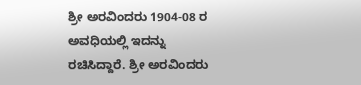ಶ್ರೀ ಅರವಿಂದರು 1904-08 ರ ಅವಧಿಯಲ್ಲಿ ಇದನ್ನು ರಚಿಸಿದ್ದಾರೆ. ಶ್ರೀ ಅರವಿಂದರು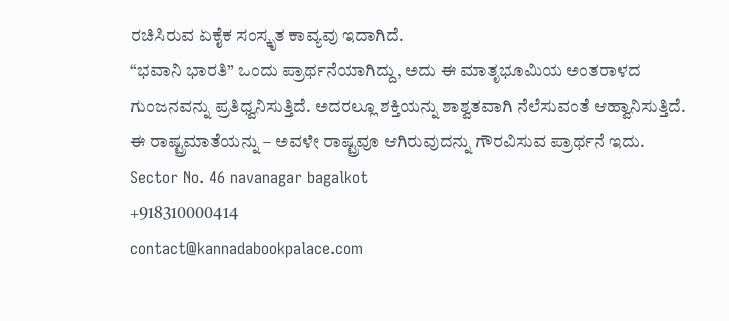ರಚಿಸಿರುವ ಏಕೈಕ ಸಂಸ್ಕೃತ ಕಾವ್ಯವು ಇದಾಗಿದೆ.
“ಭವಾನಿ ಭಾರತಿ” ಒಂದು ಪ್ರಾರ್ಥನೆಯಾಗಿದ್ದು, ಅದು ಈ ಮಾತೃಭೂಮಿಯ ಅಂತರಾಳದ ಗುಂಜನವನ್ನು ಪ್ರತಿಧ್ವನಿಸುತ್ತಿದೆ. ಅದರಲ್ಲೂ ಶಕ್ತಿಯನ್ನು ಶಾಶ್ವತವಾಗಿ ನೆಲೆಸುವಂತೆ ಆಹ್ವಾನಿಸುತ್ತಿದೆ.
ಈ ರಾಷ್ಟ್ರಮಾತೆಯನ್ನು – ಅವಳೇ ರಾಷ್ಟ್ರವೂ ಆಗಿರುವುದನ್ನು ಗೌರವಿಸುವ ಪ್ರಾರ್ಥನೆ ಇದು.
Sector No. 46 navanagar bagalkot
+918310000414
contact@kannadabookpalace.com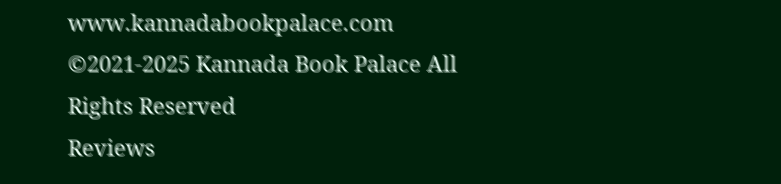www.kannadabookpalace.com
©2021-2025 Kannada Book Palace All Rights Reserved
Reviews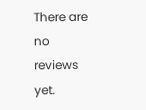There are no reviews yet.